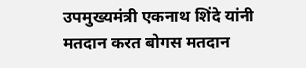उपमुख्यमंत्री एकनाथ शिंदे यांनी मतदान करत बोगस मतदान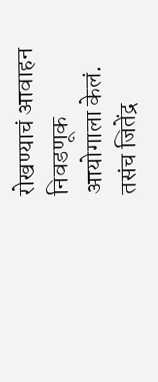रोखण्याचं आवाहन निवडणूक आयोगाला केलं. तसंच जितेंद्र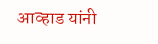आव्हाड यांनी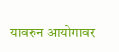यावरुन आयोगावर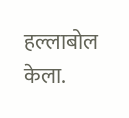हल्लाबोल केला.